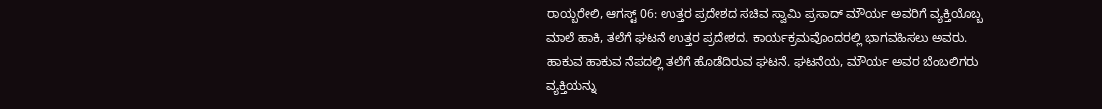ರಾಯ್ಬರೇಲಿ, ಆಗಸ್ಟ್ 06: ಉತ್ತರ ಪ್ರದೇಶದ ಸಚಿವ ಸ್ವಾಮಿ ಪ್ರಸಾದ್ ಮೌರ್ಯ ಅವರಿಗೆ ವ್ಯಕ್ತಿಯೊಬ್ಬ ಮಾಲೆ ಹಾಕಿ, ತಲೆಗೆ ಘಟನೆ ಉತ್ತರ ಪ್ರದೇಶದ. ಕಾರ್ಯಕ್ರಮವೊಂದರಲ್ಲಿ ಭಾಗವಹಿಸಲು ಅವರು. ಹಾಕುವ ಹಾಕುವ ನೆಪದಲ್ಲಿ ತಲೆಗೆ ಹೊಡೆದಿರುವ ಘಟನೆ. ಘಟನೆಯ, ಮೌರ್ಯ ಅವರ ಬೆಂಬಲಿಗರು ವ್ಯಕ್ತಿಯನ್ನು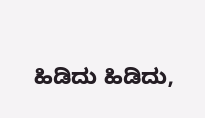ಹಿಡಿದು ಹಿಡಿದು,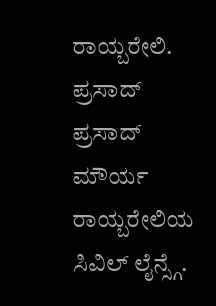ರಾಯ್ಬರೇಲಿ.
ಪ್ರಸಾದ್ ಪ್ರಸಾದ್ ಮೌರ್ಯ ರಾಯ್ಬರೇಲಿಯ ಸಿವಿಲ್ ಲೈನ್ಸ್ಗೆ.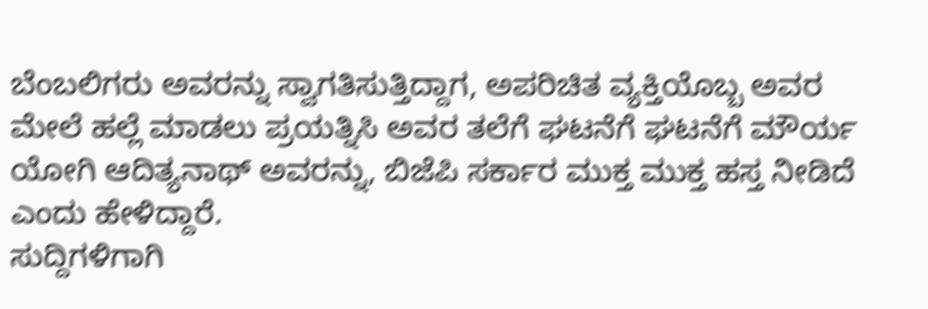ಬೆಂಬಲಿಗರು ಅವರನ್ನು ಸ್ವಾಗತಿಸುತ್ತಿದ್ದಾಗ, ಅಪರಿಚಿತ ವ್ಯಕ್ತಿಯೊಬ್ಬ ಅವರ ಮೇಲೆ ಹಲ್ಲೆ ಮಾಡಲು ಪ್ರಯತ್ನಿಸಿ ಅವರ ತಲೆಗೆ ಘಟನೆಗೆ ಘಟನೆಗೆ ಮೌರ್ಯ ಯೋಗಿ ಆದಿತ್ಯನಾಥ್ ಅವರನ್ನು, ಬಿಜೆಪಿ ಸರ್ಕಾರ ಮುಕ್ತ ಮುಕ್ತ ಹಸ್ತ ನೀಡಿದೆ ಎಂದು ಹೇಳಿದ್ದಾರೆ.
ಸುದ್ದಿಗಳಿಗಾಗಿ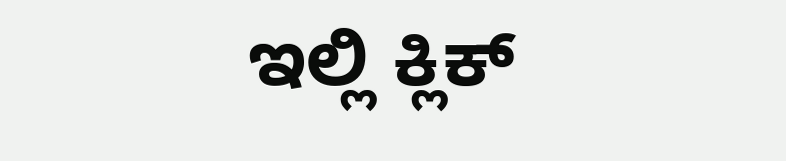ಇಲ್ಲಿ ಕ್ಲಿಕ್